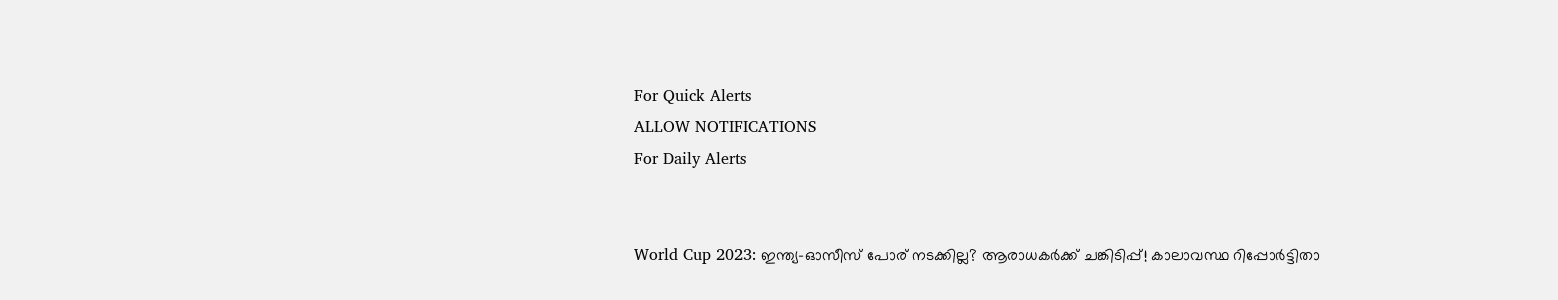For Quick Alerts
ALLOW NOTIFICATIONS
For Daily Alerts


World Cup 2023: ഇന്ത്യ-ഓസീസ് പോര് നടക്കില്ല? ആരാധകര്‍ക്ക് ചങ്കിടിപ്പ്! കാലാവസ്ഥ റിപ്പോര്‍ട്ടിതാ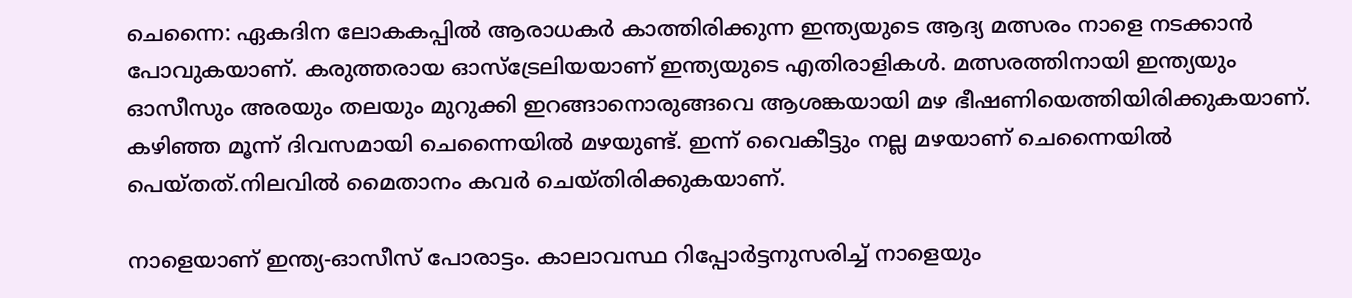ചെന്നൈ: ഏകദിന ലോകകപ്പില്‍ ആരാധകര്‍ കാത്തിരിക്കുന്ന ഇന്ത്യയുടെ ആദ്യ മത്സരം നാളെ നടക്കാന്‍ പോവുകയാണ്. കരുത്തരായ ഓസ്‌ട്രേലിയയാണ് ഇന്ത്യയുടെ എതിരാളികള്‍. മത്സരത്തിനായി ഇന്ത്യയും ഓസീസും അരയും തലയും മുറുക്കി ഇറങ്ങാനൊരുങ്ങവെ ആശങ്കയായി മഴ ഭീഷണിയെത്തിയിരിക്കുകയാണ്. കഴിഞ്ഞ മൂന്ന് ദിവസമായി ചെന്നൈയില്‍ മഴയുണ്ട്. ഇന്ന് വൈകീട്ടും നല്ല മഴയാണ് ചെന്നൈയില്‍ പെയ്തത്.നിലവില്‍ മൈതാനം കവര്‍ ചെയ്തിരിക്കുകയാണ്.

നാളെയാണ് ഇന്ത്യ-ഓസീസ് പോരാട്ടം. കാലാവസ്ഥ റിപ്പോര്‍ട്ടനുസരിച്ച് നാളെയും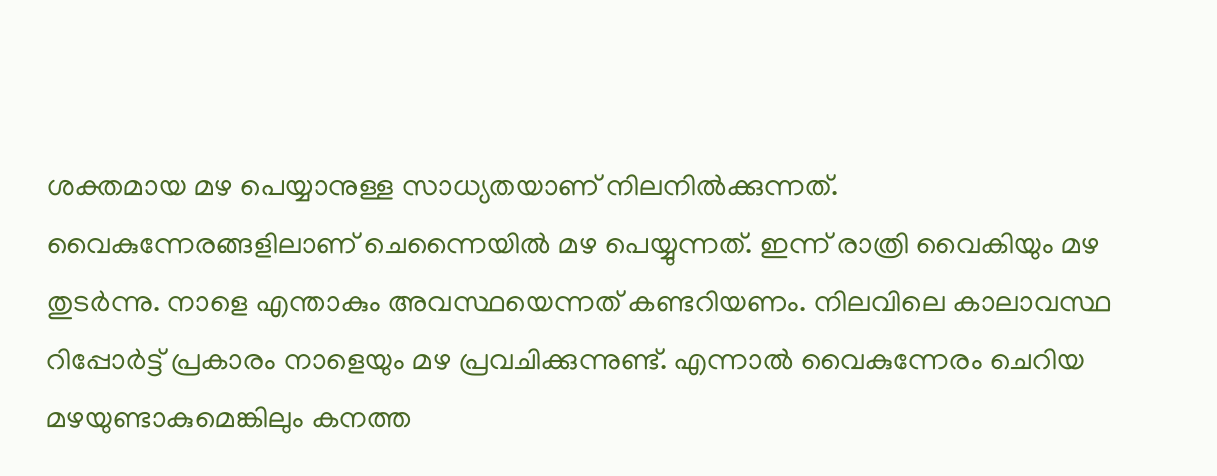ശക്തമായ മഴ പെയ്യാനുള്ള സാധ്യതയാണ് നിലനില്‍ക്കുന്നത്. വൈകുന്നേരങ്ങളിലാണ് ചെന്നൈയില്‍ മഴ പെയ്യുന്നത്. ഇന്ന് രാത്രി വൈകിയും മഴ തുടര്‍ന്നു. നാളെ എന്താകും അവസ്ഥയെന്നത് കണ്ടറിയണം. നിലവിലെ കാലാവസ്ഥ റിപ്പോര്‍ട്ട് പ്രകാരം നാളെയും മഴ പ്രവചിക്കുന്നുണ്ട്. എന്നാല്‍ വൈകുന്നേരം ചെറിയ മഴയുണ്ടാകുമെങ്കിലും കനത്ത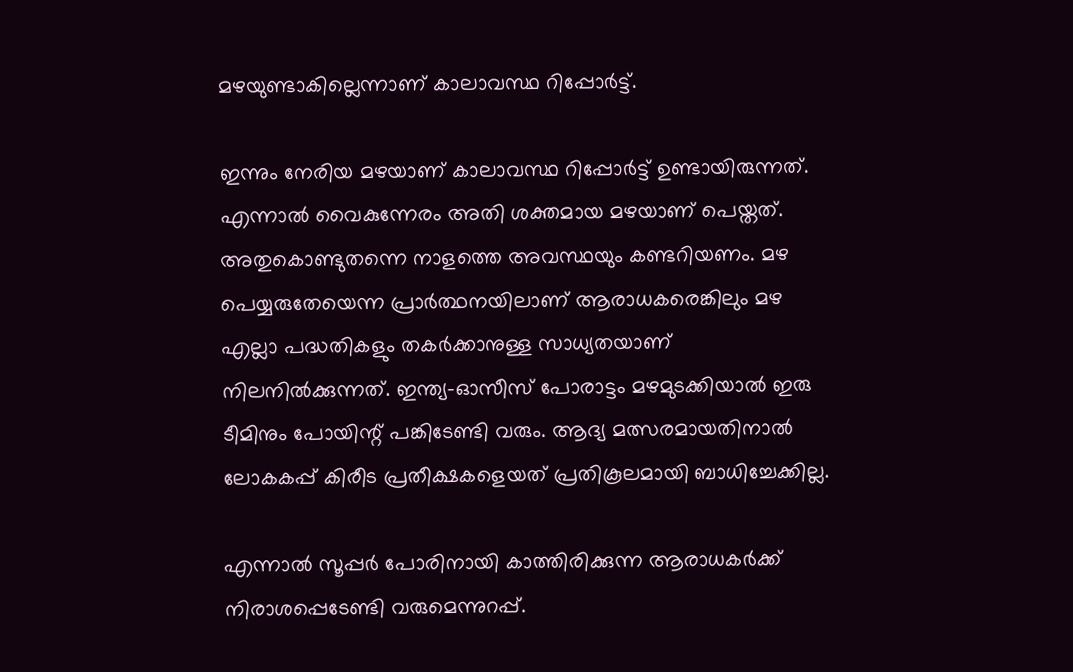മഴയുണ്ടാകില്ലെന്നാണ് കാലാവസ്ഥ റിപ്പോര്‍ട്ട്.

ഇന്നും നേരിയ മഴയാണ് കാലാവസ്ഥ റിപ്പോര്‍ട്ട് ഉണ്ടായിരുന്നത്. എന്നാല്‍ വൈകുന്നേരം അതി ശക്തമായ മഴയാണ് പെയ്തത്. അതുകൊണ്ടുതന്നെ നാളത്തെ അവസ്ഥയും കണ്ടറിയണം. മഴ പെയ്യരുതേയെന്ന പ്രാര്‍ത്ഥനയിലാണ് ആരാധകരെങ്കിലും മഴ എല്ലാ പദ്ധതികളും തകര്‍ക്കാനുള്ള സാധ്യതയാണ് നിലനില്‍ക്കുന്നത്. ഇന്ത്യ-ഓസീസ് പോരാട്ടം മഴമുടക്കിയാല്‍ ഇരു ടീമിനും പോയിന്റ് പങ്കിടേണ്ടി വരും. ആദ്യ മത്സരമായതിനാല്‍ ലോകകപ്പ് കിരീട പ്രതീക്ഷകളെയത് പ്രതികൂലമായി ബാധിച്ചേക്കില്ല.

എന്നാല്‍ സൂപ്പര്‍ പോരിനായി കാത്തിരിക്കുന്ന ആരാധകര്‍ക്ക് നിരാശപ്പെടേണ്ടി വരുമെന്നുറപ്പ്.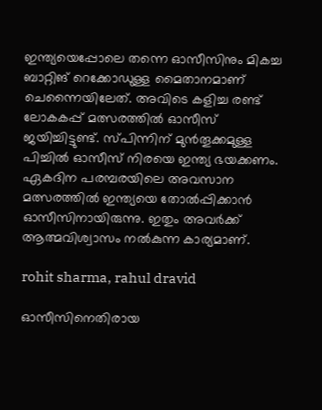ഇന്ത്യയെപ്പോലെ തന്നെ ഓസീസിനും മികച്ച ബാറ്റിങ് റെക്കോഡുള്ള മൈതാനമാണ് ചെന്നൈയിലേത്. അവിടെ കളിച്ച രണ്ട് ലോകകപ്പ് മത്സരത്തില്‍ ഓസീസ് ജയിച്ചിട്ടുണ്ട്. സ്പിന്നിന് മുന്‍തൂക്കമുള്ള പിച്ചില്‍ ഓസീസ് നിരയെ ഇന്ത്യ ഭയക്കണം. ഏകദിന പരമ്പരയിലെ അവസാന മത്സരത്തില്‍ ഇന്ത്യയെ തോല്‍പ്പിക്കാന്‍ ഓസീസിനായിരുന്നു. ഇതും അവര്‍ക്ക് ആത്മവിശ്വാസം നല്‍കുന്ന കാര്യമാണ്.

rohit sharma, rahul dravid

ഓസീസിനെതിരായ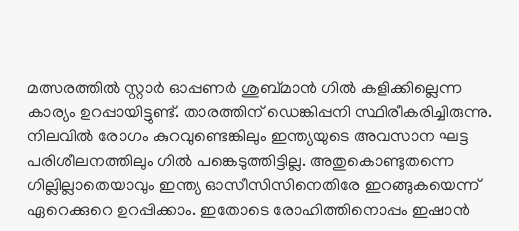മത്സരത്തില്‍ സ്റ്റാര്‍ ഓപ്പണര്‍ ശുബ്മാന്‍ ഗില്‍ കളിക്കില്ലെന്ന കാര്യം ഉറപ്പായിട്ടുണ്ട്. താരത്തിന് ഡെങ്കിപ്പനി സ്ഥിരീകരിച്ചിരുന്നു. നിലവില്‍ രോഗം കുറവുണ്ടെങ്കിലും ഇന്ത്യയുടെ അവസാന ഘട്ട പരിശീലനത്തിലും ഗില്‍ പങ്കെടുത്തിട്ടില്ല. അതുകൊണ്ടുതന്നെ ഗില്ലില്ലാതെയാവും ഇന്ത്യ ഓസീസിസിനെതിരേ ഇറങ്ങുകയെന്ന് ഏറെക്കുറെ ഉറപ്പിക്കാം. ഇതോടെ രോഹിത്തിനൊപ്പം ഇഷാന്‍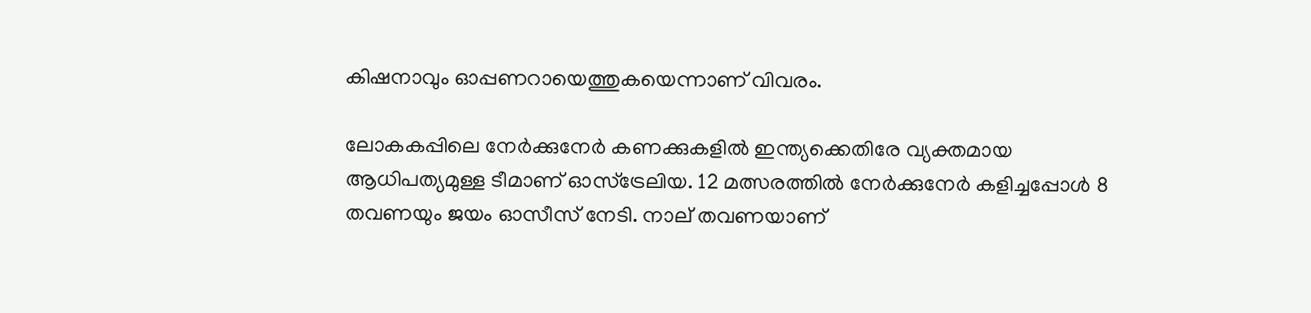കിഷനാവും ഓപ്പണറായെത്തുകയെന്നാണ് വിവരം.

ലോകകപ്പിലെ നേര്‍ക്കുനേര്‍ കണക്കുകളില്‍ ഇന്ത്യക്കെതിരേ വ്യക്തമായ ആധിപത്യമുള്ള ടീമാണ് ഓസ്‌ട്രേലിയ. 12 മത്സരത്തില്‍ നേര്‍ക്കുനേര്‍ കളിച്ചപ്പോള്‍ 8 തവണയും ജയം ഓസീസ് നേടി. നാല് തവണയാണ്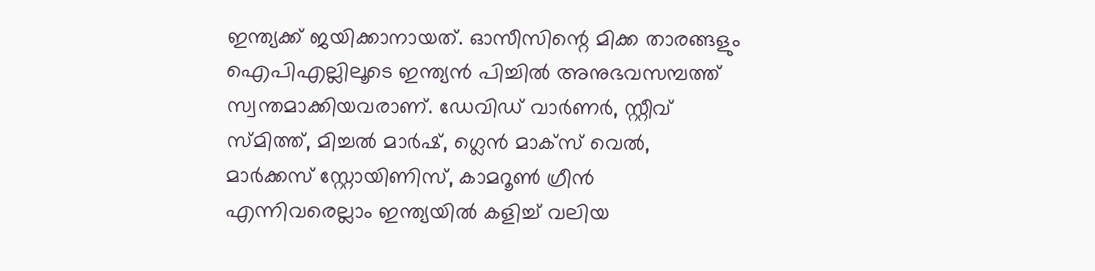ഇന്ത്യക്ക് ജയിക്കാനായത്. ഓസീസിന്റെ മിക്ക താരങ്ങളും ഐപിഎല്ലിലൂടെ ഇന്ത്യന്‍ പിച്ചില്‍ അനുഭവസമ്പത്ത് സ്വന്തമാക്കിയവരാണ്. ഡേവിഡ് വാര്‍ണര്‍, സ്റ്റീവ് സ്മിത്ത്, മിച്ചല്‍ മാര്‍ഷ്, ഗ്ലെന്‍ മാക്‌സ് വെല്‍, മാര്‍ക്കസ് സ്റ്റോയിണിസ്, കാമറൂണ്‍ ഗ്രീന്‍ എന്നിവരെല്ലാം ഇന്ത്യയില്‍ കളിച്ച് വലിയ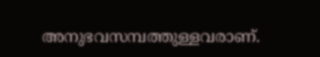അനുഭവസമ്പത്തുള്ളവരാണ്.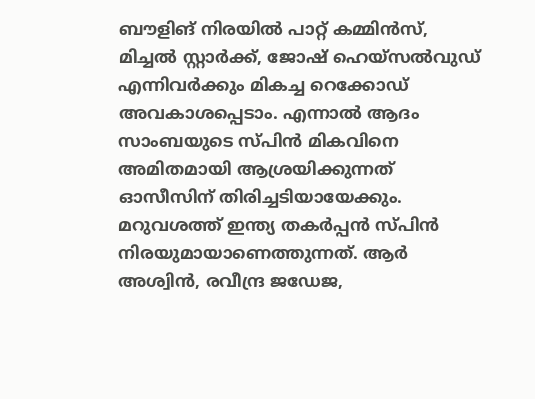ബൗളിങ് നിരയില്‍ പാറ്റ് കമ്മിന്‍സ്, മിച്ചല്‍ സ്റ്റാര്‍ക്ക്, ജോഷ് ഹെയ്‌സല്‍വുഡ് എന്നിവര്‍ക്കും മികച്ച റെക്കോഡ് അവകാശപ്പെടാം. എന്നാല്‍ ആദം സാംബയുടെ സ്പിന്‍ മികവിനെ അമിതമായി ആശ്രയിക്കുന്നത് ഓസീസിന് തിരിച്ചടിയായേക്കും. മറുവശത്ത് ഇന്ത്യ തകര്‍പ്പന്‍ സ്പിന്‍ നിരയുമായാണെത്തുന്നത്. ആര്‍ അശ്വിന്‍, രവീന്ദ്ര ജഡേജ,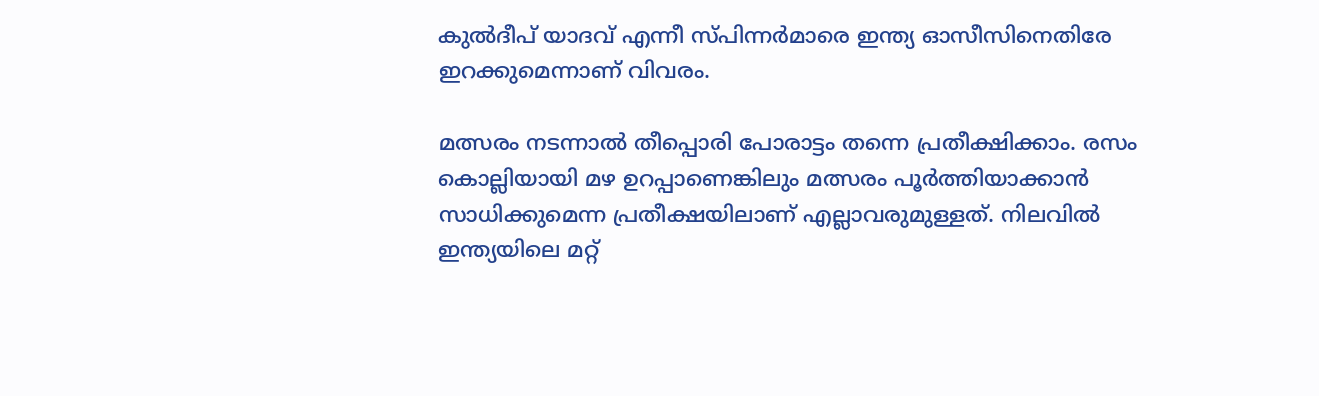കുല്‍ദീപ് യാദവ് എന്നീ സ്പിന്നര്‍മാരെ ഇന്ത്യ ഓസീസിനെതിരേ ഇറക്കുമെന്നാണ് വിവരം.

മത്സരം നടന്നാല്‍ തീപ്പൊരി പോരാട്ടം തന്നെ പ്രതീക്ഷിക്കാം. രസം കൊല്ലിയായി മഴ ഉറപ്പാണെങ്കിലും മത്സരം പൂര്‍ത്തിയാക്കാന്‍ സാധിക്കുമെന്ന പ്രതീക്ഷയിലാണ് എല്ലാവരുമുള്ളത്. നിലവില്‍ ഇന്ത്യയിലെ മറ്റ്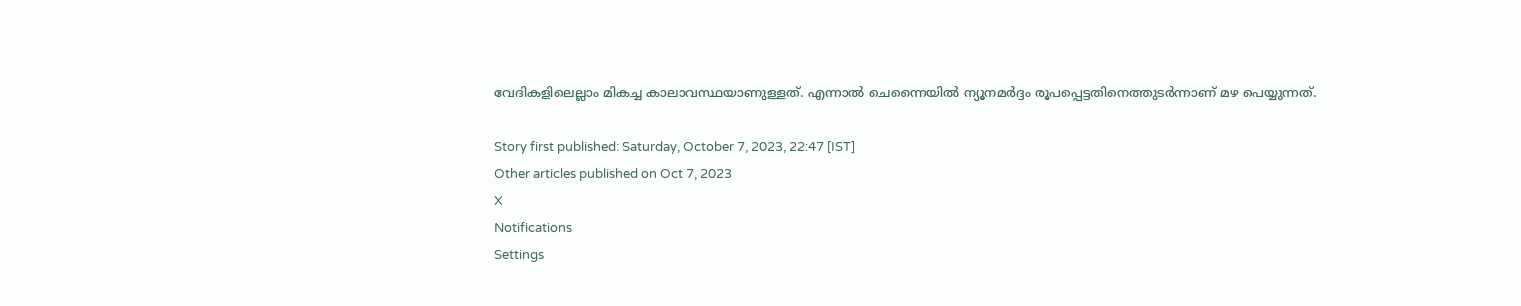വേദികളിലെല്ലാം മികച്ച കാലാവസ്ഥയാണുള്ളത്. എന്നാല്‍ ചെന്നൈയില്‍ ന്യൂനമര്‍ദ്ദം രൂപപ്പെട്ടതിനെത്തുടര്‍ന്നാണ് മഴ പെയ്യുന്നത്.

Story first published: Saturday, October 7, 2023, 22:47 [IST]
Other articles published on Oct 7, 2023
X
Notifications
Settings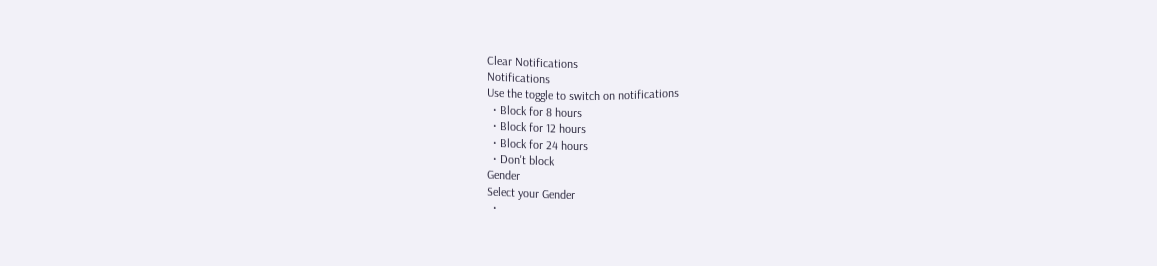Clear Notifications
Notifications
Use the toggle to switch on notifications
  • Block for 8 hours
  • Block for 12 hours
  • Block for 24 hours
  • Don't block
Gender
Select your Gender
  •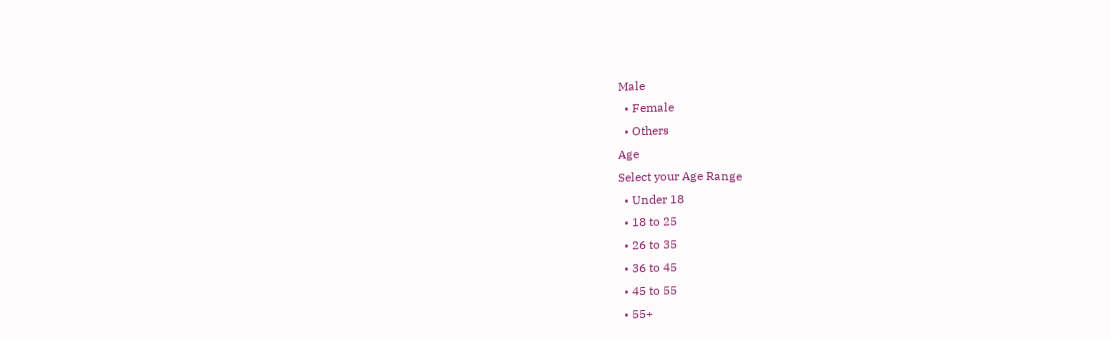Male
  • Female
  • Others
Age
Select your Age Range
  • Under 18
  • 18 to 25
  • 26 to 35
  • 36 to 45
  • 45 to 55
  • 55+